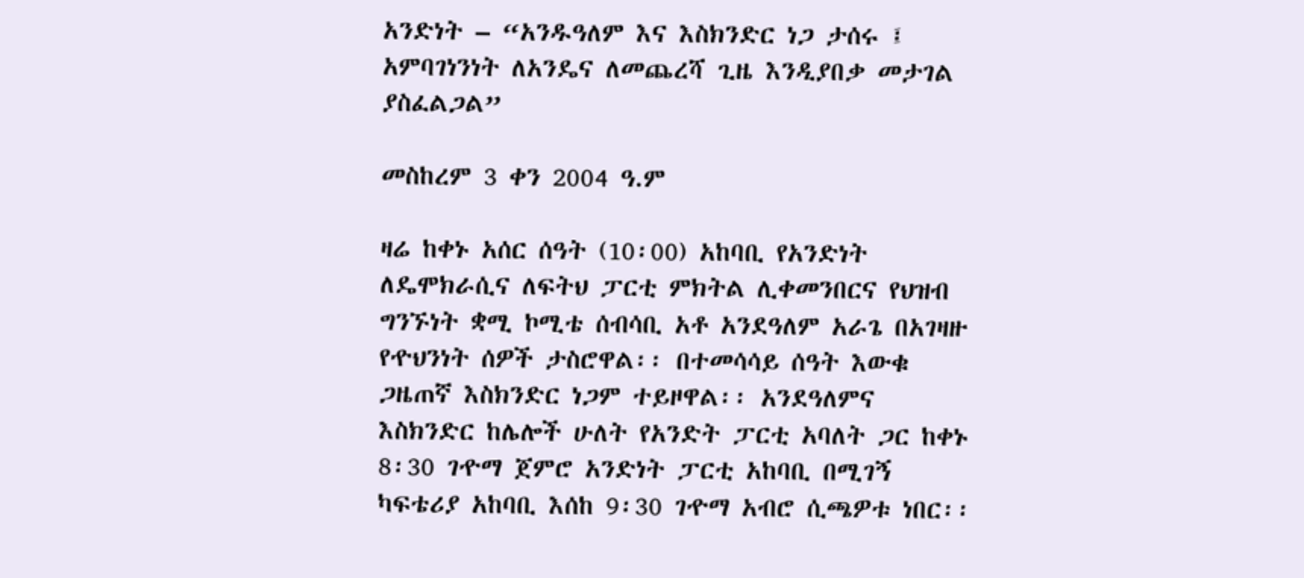አንድነት – “አንዱዓለም እና እስክንድር ነጋ ታሰሩ ፤ አምባገነንነት ለአንዴና ለመጨረሻ ጊዜ እንዲያበቃ መታገል ያስፈልጋል”

መስከረም 3 ቀን 2004 ዓ.ም

ዛሬ ከቀኑ አሰር ሰዓት (10፡00) አከባቢ የአንድነት ለዴሞክራሲና ለፍትህ ፓርቲ ምክትል ሊቀመንበርና የህዝብ ግንኙነት ቋሚ ኮሚቴ ሰብሳቢ አቶ አንደዓለም አራጌ በአገዛዙ የዯህንነት ሰዎች ታስሮዋል፡፡ በተመሳሳይ ሰዓት እውቁ ጋዜጠኛ እስክንድር ነጋም ተይዞዋል፡፡ አንደዓለምና እስክንድር ከሌሎች ሁለት የአንድት ፓርቲ አባለት ጋር ከቀኑ 8፡30 ገዯማ ጀምሮ አንድነት ፓርቲ አከባቢ በሚገኝ ካፍቴሪያ አከባቢ እሰከ 9፡30 ገዯማ አብሮ ሲጫዎቱ ነበር፡፡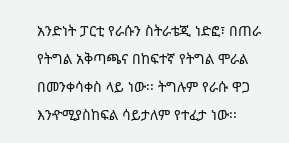አንድነት ፓርቲ የራሱን ስትራቴጂ ነድፎ፣ በጠራ የትግል አቅጣጫና በከፍተኛ የትግል ሞራል በመንቀሳቀስ ላይ ነው፡፡ ትግሉም የራሱ ዋጋ እንዯሚያስከፍል ሳይታለም የተፈታ ነው፡፡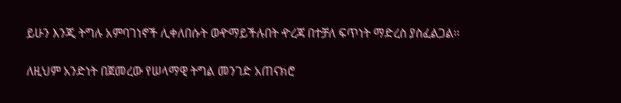ይሁን እንጂ ትግሉ አምባገነኖች ሊቀለበሱት ወዯማይችሉበት ዯረጃ በተቻለ ፍጥነት ማድረስ ያስፈልጋል፡፡

ለዚህም አንድነት በጀመረው የሠላማዊ ትግል መንገድ አጠናክሮ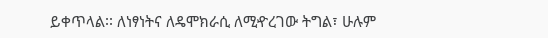ይቀጥላል፡፡ ለነፃነትና ለዴሞክራሲ ለሚዯረገው ትግል፣ ሁሉም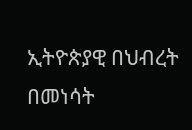ኢትዮጵያዊ በህብረት በመነሳት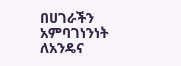በሀገራችን አምባገነንነት ለአንዴና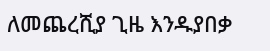ለመጨረሺያ ጊዜ እንዱያበቃ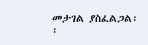መታገል ያስፈልጋል፡፡